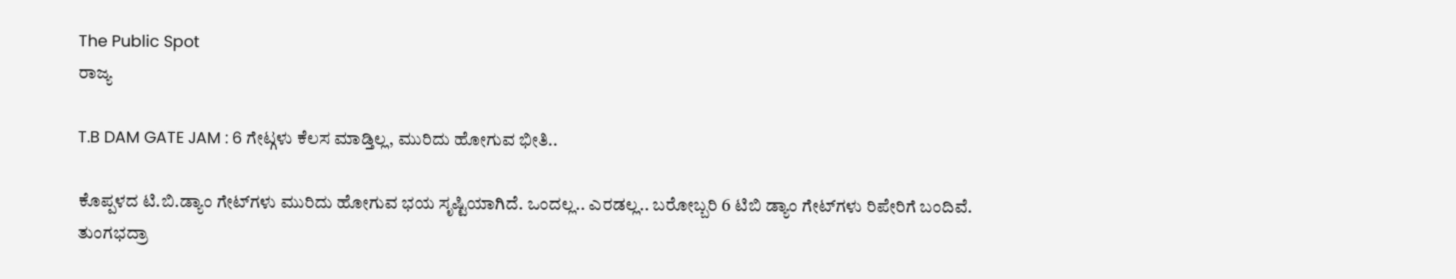The Public Spot
ರಾಜ್ಯ

T.B DAM GATE JAM : 6 ಗೇಟ್ಗಳು ಕೆಲಸ ಮಾಡ್ತಿಲ್ಲ, ಮುರಿದು ಹೋಗುವ ಭೀತಿ..

ಕೊಪ್ಪಳದ ಟಿ.ಬಿ.ಡ್ಯಾಂ ಗೇಟ್‌ಗಳು ಮುರಿದು ಹೋಗುವ ಭಯ ಸೃಷ್ಟಿಯಾಗಿದೆ. ಒಂದಲ್ಲ.. ಎರಡಲ್ಲ.. ಬರೋಬ್ಬರಿ 6 ಟಿಬಿ ಡ್ಯಾಂ ಗೇಟ್‌ಗಳು ರಿಪೇರಿಗೆ ಬಂದಿವೆ. ತುಂಗಭದ್ರಾ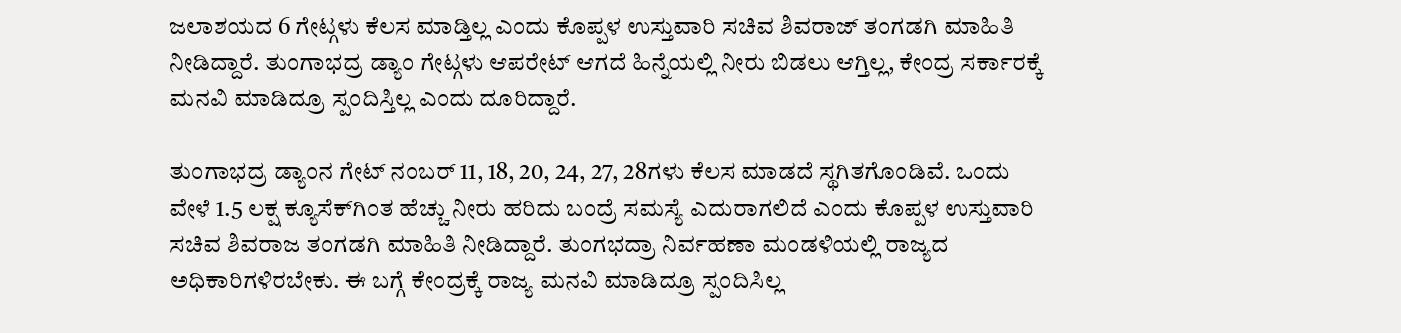ಜಲಾಶಯದ 6 ಗೇಟ್ಗಳು ಕೆಲಸ ಮಾಡ್ತಿಲ್ಲ ಎಂದು ಕೊಪ್ಪಳ ಉಸ್ತುವಾರಿ ಸಚಿವ ಶಿವರಾಜ್‌ ತಂಗಡಗಿ ಮಾಹಿತಿ ನೀಡಿದ್ದಾರೆ. ತುಂಗಾಭದ್ರ ಡ್ಯಾಂ ಗೇಟ್ಗಳು ಆಪರೇಟ್ ಆಗದೆ ಹಿನ್ನೆಯಲ್ಲಿ ನೀರು ಬಿಡಲು ಆಗ್ತಿಲ್ಲ, ಕೇಂದ್ರ ಸರ್ಕಾರಕ್ಕೆ ಮನವಿ ಮಾಡಿದ್ರೂ ಸ್ಪಂದಿಸ್ತಿಲ್ಲ ಎಂದು ದೂರಿದ್ದಾರೆ.

ತುಂಗಾಭದ್ರ ಡ್ಯಾಂನ ಗೇಟ್ ನಂಬರ್ 11, 18, 20, 24, 27, 28ಗಳು ಕೆಲಸ ಮಾಡದೆ ಸ್ಥಗಿತಗೊಂಡಿವೆ. ಒಂದು ವೇಳೆ 1.5 ಲಕ್ಷ ಕ್ಯೂಸೆಕ್‌ಗಿಂತ ಹೆಚ್ಚು ನೀರು ಹರಿದು ಬಂದ್ರೆ ಸಮಸ್ಯೆ ಎದುರಾಗಲಿದೆ ಎಂದು ಕೊಪ್ಪಳ ಉಸ್ತುವಾರಿ ಸಚಿವ ಶಿವರಾಜ ತಂಗಡಗಿ ಮಾಹಿತಿ ನೀಡಿದ್ದಾರೆ. ತುಂಗಭದ್ರಾ ನಿರ್ವಹಣಾ ಮಂಡಳಿಯಲ್ಲಿ ರಾಜ್ಯದ ಅಧಿಕಾರಿಗಳಿರಬೇಕು. ಈ ಬಗ್ಗೆ ಕೇಂದ್ರಕ್ಕೆ ರಾಜ್ಯ ಮನವಿ ಮಾಡಿದ್ರೂ ಸ್ಪಂದಿಸಿಲ್ಲ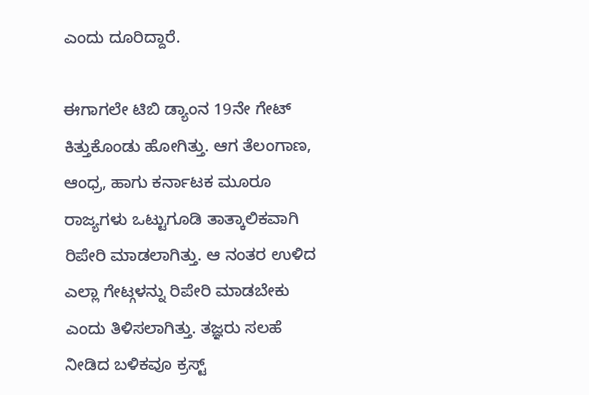ಎಂದು ದೂರಿದ್ದಾರೆ.

ಈಗಾಗಲೇ ಟಿಬಿ ಡ್ಯಾಂನ 19ನೇ ಗೇಟ್ ಕಿತ್ತುಕೊಂಡು ಹೋಗಿತ್ತು. ಆಗ ತೆಲಂಗಾಣ, ಆಂಧ್ರ, ಹಾಗು ಕರ್ನಾಟಕ ಮೂರೂ ರಾಜ್ಯಗಳು ಒಟ್ಟುಗೂಡಿ ತಾತ್ಕಾಲಿಕವಾಗಿ ರಿಪೇರಿ ಮಾಡಲಾಗಿತ್ತು. ಆ ನಂತರ ಉಳಿದ ಎಲ್ಲಾ ಗೇಟ್ಗಳನ್ನು ರಿಪೇರಿ ಮಾಡಬೇಕು ಎಂದು ತಿಳಿಸಲಾಗಿತ್ತು. ತಜ್ಞರು ಸಲಹೆ ನೀಡಿದ ಬಳಿಕವೂ ಕ್ರಸ್ಟ್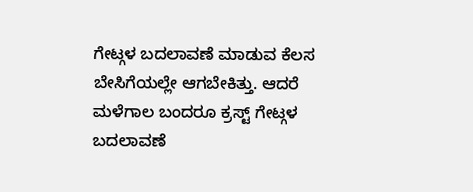ಗೇಟ್ಗಳ ಬದಲಾವಣೆ ಮಾಡುವ ಕೆಲಸ ಬೇಸಿಗೆಯಲ್ಲೇ ಆಗಬೇಕಿತ್ತು. ಆದರೆ ಮಳೆಗಾಲ ಬಂದರೂ ಕ್ರಸ್ಟ್ ಗೇಟ್ಗಳ ಬದಲಾವಣೆ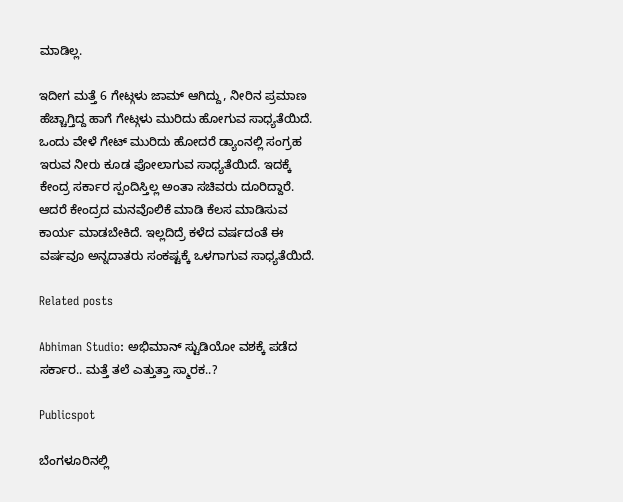ಮಾಡಿಲ್ಲ.

ಇದೀಗ ಮತ್ತೆ 6 ಗೇಟ್ಗಳು ಜಾಮ್ ಆಗಿದ್ದು, ನೀರಿನ ಪ್ರಮಾಣ ಹೆಚ್ಚಾಗ್ತಿದ್ದ ಹಾಗೆ ಗೇಟ್ಗಳು ಮುರಿದು ಹೋಗುವ ಸಾಧ್ಯತೆಯಿದೆ. ಒಂದು ವೇಳೆ ಗೇಟ್ ಮುರಿದು ಹೋದರೆ ಡ್ಯಾಂನಲ್ಲಿ ಸಂಗ್ರಹ ಇರುವ ನೀರು ಕೂಡ ಪೋಲಾಗುವ ಸಾಧ್ಯತೆಯಿದೆ. ಇದಕ್ಕೆ ಕೇಂದ್ರ ಸರ್ಕಾರ ಸ್ಪಂದಿಸ್ತಿಲ್ಲ ಅಂತಾ ಸಚಿವರು ದೂರಿದ್ದಾರೆ. ಆದರೆ ಕೇಂದ್ರದ ಮನವೊಲಿಕೆ ಮಾಡಿ ಕೆಲಸ ಮಾಡಿಸುವ ಕಾರ್ಯ ಮಾಡಬೇಕಿದೆ. ಇಲ್ಲದಿದ್ರೆ ಕಳೆದ ವರ್ಷದಂತೆ ಈ ವರ್ಷವೂ ಅನ್ನದಾತರು ಸಂಕಷ್ಟಕ್ಕೆ ಒಳಗಾಗುವ ಸಾಧ್ಯತೆಯಿದೆ.

Related posts

Abhiman Studio: ಅಭಿಮಾನ್ ಸ್ಟುಡಿಯೋ ವಶಕ್ಕೆ ಪಡೆದ ಸರ್ಕಾರ.. ಮತ್ತೆ ತಲೆ ಎತ್ತುತ್ತಾ ಸ್ಮಾರಕ..?

Publicspot

ಬೆಂಗಳೂರಿನಲ್ಲಿ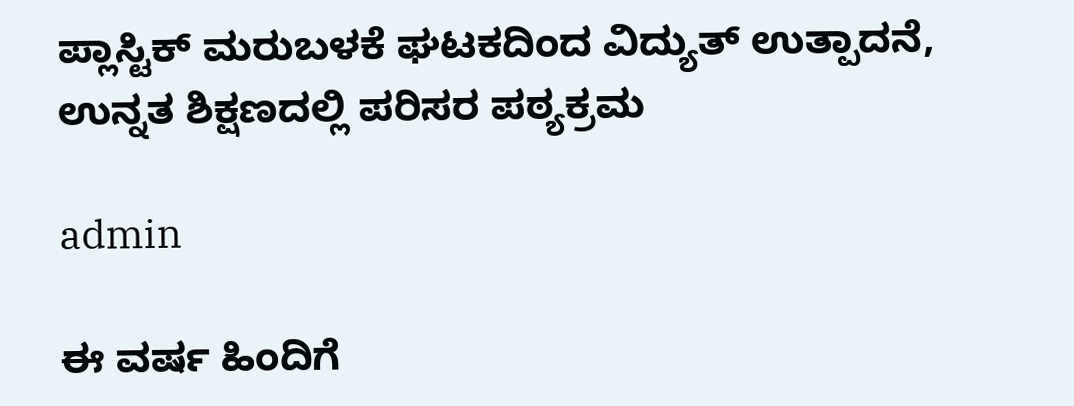ಪ್ಲಾಸ್ಟಿಕ್ ಮರುಬಳಕೆ ಘಟಕದಿಂದ ವಿದ್ಯುತ್ ಉತ್ಪಾದನೆ, ಉನ್ನತ ಶಿಕ್ಷಣದಲ್ಲಿ ಪರಿಸರ ಪಠ್ಯಕ್ರಮ

admin

ಈ ವರ್ಷ ಹಿಂದಿಗೆ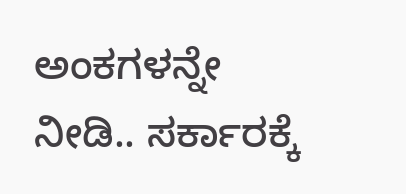ಅಂಕಗಳನ್ನೇ ನೀಡಿ.. ಸರ್ಕಾರಕ್ಕೆ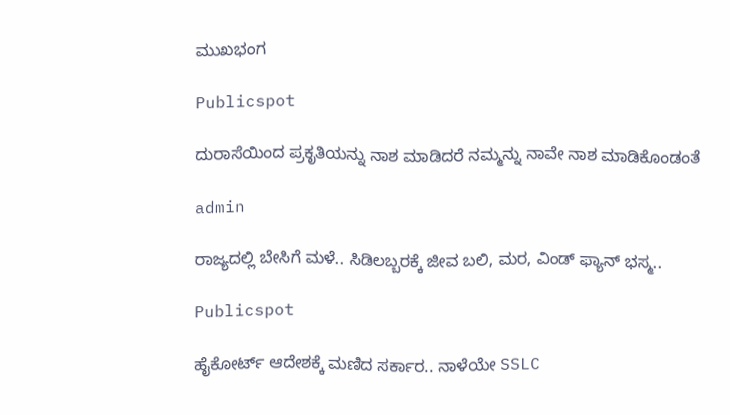ಮುಖಭಂಗ

Publicspot

ದುರಾಸೆಯಿಂದ ಪ್ರಕೃತಿಯನ್ನು ನಾಶ ಮಾಡಿದರೆ ನಮ್ಮನ್ನು ನಾವೇ ನಾಶ ಮಾಡಿಕೊಂಡಂತೆ

admin

ರಾಜ್ಯದಲ್ಲಿ ಬೇಸಿಗೆ ಮಳೆ.. ಸಿಡಿಲಬ್ಬರಕ್ಕೆ ಜೀವ ಬಲಿ, ಮರ, ವಿಂಡ್‌ ಫ್ಯಾನ್‌‌ ಭಸ್ಮ..

Publicspot

ಹೈಕೋರ್ಟ್‌ ಆದೇಶಕ್ಕೆ ಮಣಿದ ಸರ್ಕಾರ.. ನಾಳೆಯೇ SSLC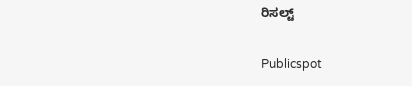ರಿಸಲ್ಟ್‌

Publicspot